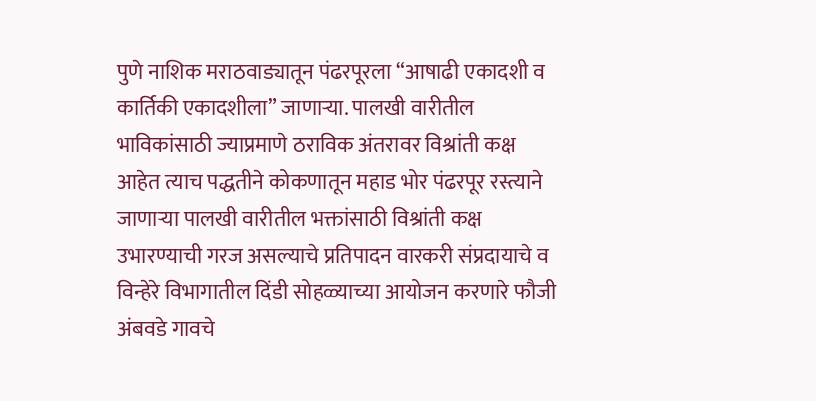पुणे नाशिक मराठवाड्यातून पंढरपूरला “आषाढी एकादशी व कार्तिकी एकादशीला” जाणाऱ्या. पालखी वारीतील भाविकांसाठी ज्याप्रमाणे ठराविक अंतरावर विश्रांती कक्ष आहेत त्याच पद्धतीने कोकणातून महाड भोर पंढरपूर रस्त्याने जाणाऱ्या पालखी वारीतील भक्तांसाठी विश्रांती कक्ष उभारण्याची गरज असल्याचे प्रतिपादन वारकरी संप्रदायाचे व विन्हेरे विभागातील दिंडी सोहळ्याच्या आयोजन करणारे फौजी अंबवडे गावचे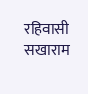रहिवासी सखाराम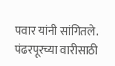पवार यांनी सांगितले.
पंढरपूरच्या वारीसाठी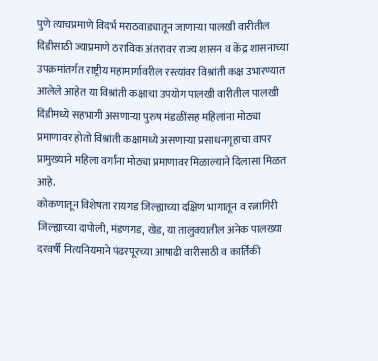पुणे त्याचप्रमाणे विदर्भ मराठवाड्यातून जाणाऱ्या पालखी वारीतील दिंडीसाठी ज्याप्रमाणे ठराविक अंतरावर राज्य शासन व केंद्र शासनाच्या उपक्रमांतर्गत राष्ट्रीय महामार्गावरील रस्त्यांवर विश्रांती कक्ष उभारण्यात आलेले आहेत या विश्रांती कक्षाचा उपयोग पालखी वारीतील पालखी दिंडीमध्ये सहभागी असणाऱ्या पुरुष मंडळींसह महिलांना मोठ्या प्रमाणावर होतो विश्रांती कक्षामध्ये असणाऱ्या प्रसाधनगृहाचा वापर प्रामुख्याने महिला वर्गांना मोठ्या प्रमाणावर मिळाल्याने दिलासा मिळत आहे.
कोकणातून विशेषता रायगड जिल्ह्याच्या दक्षिण भागातून व रत्नागिरी जिल्ह्याच्या दापोली, मंडणगड, खेड, या तालुक्यातील अनेक पालख्या दरवर्षी नित्यनियमाने पंढरपूरच्या आषाढी वारीसाठी व कार्तिकी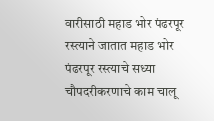वारीसाठी महाड भोर पंढरपूर रस्त्याने जातात महाड भोर पंढरपूर रस्त्याचे सध्या चौपदरीकरणाचे काम चालू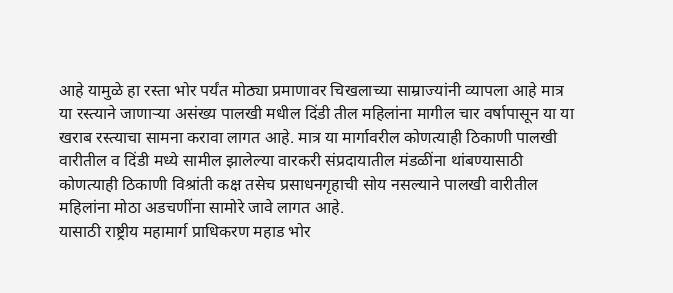आहे यामुळे हा रस्ता भोर पर्यंत मोठ्या प्रमाणावर चिखलाच्या साम्राज्यांनी व्यापला आहे मात्र या रस्त्याने जाणाऱ्या असंख्य पालखी मधील दिंडी तील महिलांना मागील चार वर्षापासून या या खराब रस्त्याचा सामना करावा लागत आहे. मात्र या मार्गावरील कोणत्याही ठिकाणी पालखी वारीतील व दिंडी मध्ये सामील झालेल्या वारकरी संप्रदायातील मंडळींना थांबण्यासाठी कोणत्याही ठिकाणी विश्रांती कक्ष तसेच प्रसाधनगृहाची सोय नसल्याने पालखी वारीतील महिलांना मोठा अडचणींना सामोरे जावे लागत आहे.
यासाठी राष्ट्रीय महामार्ग प्राधिकरण महाड भोर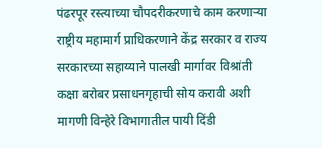पंढरपूर रस्त्याच्या चौपदरीकरणाचे काम करणाऱ्या राष्ट्रीय महामार्ग प्राधिकरणाने केंद्र सरकार व राज्य सरकारच्या सहाय्याने पालखी मार्गावर विश्रांती कक्षा बरोबर प्रसाधनगृहाची सोय करावी अशी मागणी विन्हेरे विभागातील पायी दिंडी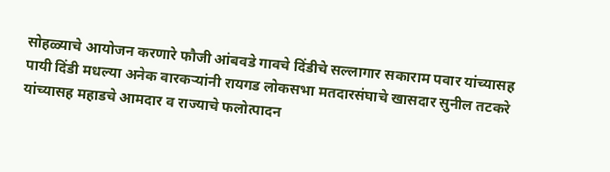सोहळ्याचे आयोजन करणारे फौजी आंबवडे गावचे दिंडीचे सल्लागार सकाराम पवार यांच्यासह पायी दिंडी मधल्या अनेक वारकऱ्यांनी रायगड लोकसभा मतदारसंघाचे खासदार सुनील तटकरे यांच्यासह महाडचे आमदार व राज्याचे फलोत्पादन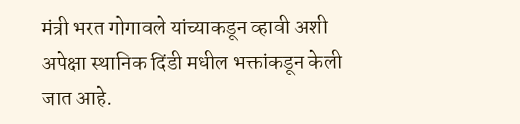मंत्री भरत गोगावले यांच्याकडून व्हावी अशी अपेक्षा स्थानिक दिंडी मधील भक्तांकडून केली जात आहे.